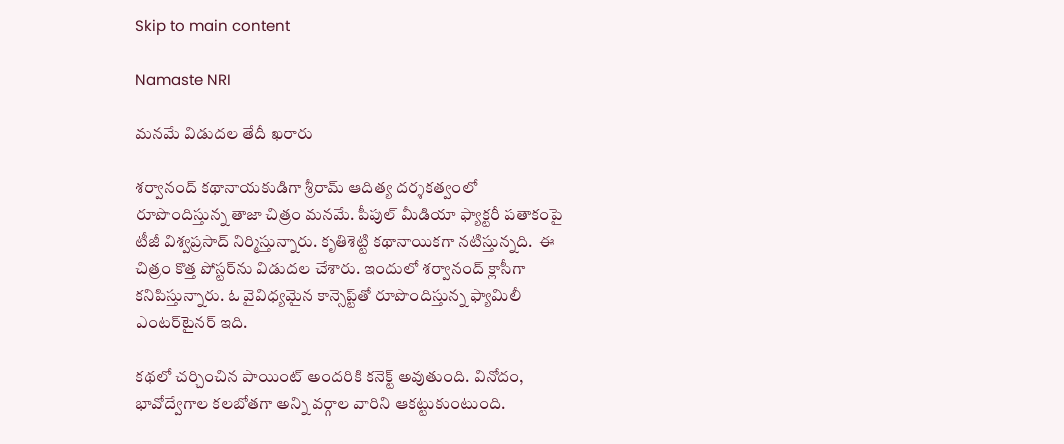Skip to main content

Namaste NRI

మనమే విడుదల తేదీ ఖరారు

శర్వానంద్‌ కథానాయకుడిగా శ్రీరామ్‌ ఆదిత్య దర్శకత్వంలో రూపొందిస్తున్న తాజా చిత్రం మనమే. పీపుల్‌ మీడియా ఫ్యాక్టరీ పతాకంపై టీజీ విశ్వప్రసాద్‌ నిర్మిస్తున్నారు. కృతిశెట్టి కథానాయికగా నటిస్తున్నది.  ఈ చిత్రం కొత్త పోస్టర్‌ను విడుదల చేశారు. ఇందులో శర్వానంద్‌ క్లాసీగా కనిపిస్తున్నారు. ఓ వైవిధ్యమైన కాన్సెప్ట్‌తో రూపొందిస్తున్న ఫ్యామిలీ ఎంటర్‌టైనర్‌ ఇది.

కథలో చర్చించిన పాయింట్‌ అందరికి కనెక్ట్‌ అవుతుంది. వినోదం, భావోద్వేగాల కలబోతగా అన్ని వర్గాల వారిని ఆకట్టుకుంటుంది.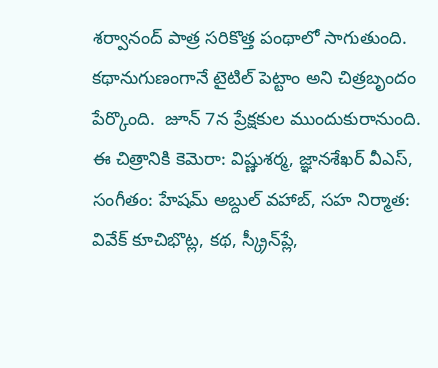శర్వానంద్‌ పాత్ర సరికొత్త పంథాలో సాగుతుంది. కథానుగుణంగానే టైటిల్‌ పెట్టాం అని చిత్రబృందం పేర్కొంది.  జూన్‌ 7న ప్రేక్షకుల ముందుకురానుంది.  ఈ చిత్రానికి కెమెరా: విష్ణుశర్మ, జ్ఞానశేఖర్‌ వీఎస్‌, సంగీతం: హేషమ్‌ అబ్దుల్‌ వహాబ్‌, సహ నిర్మాత: వివేక్‌ కూచిభొట్ల, కథ, స్క్రీన్‌ప్లే,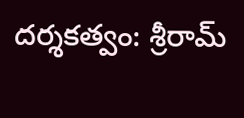దర్శకత్వం: శ్రీరామ్‌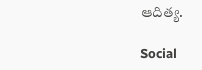ఆదిత్య.

Social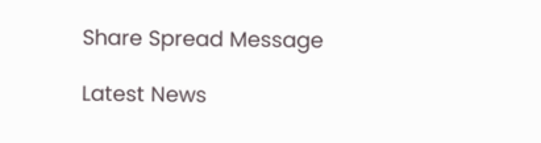Share Spread Message

Latest News